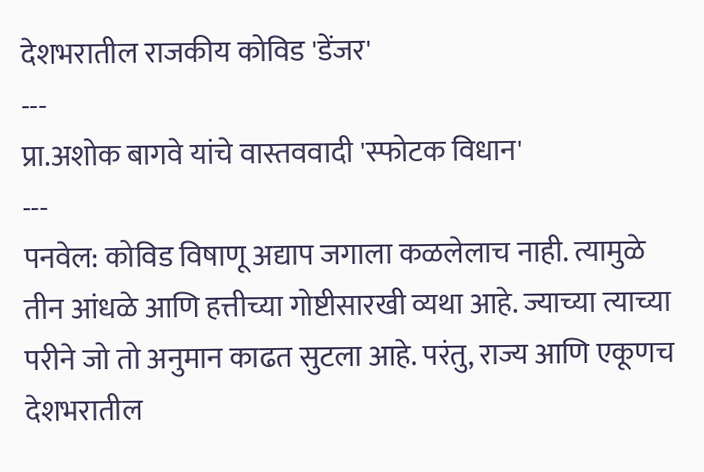देशभरातील राजकीय कोविड 'डेंजर'
---
प्रा.अशोक बागवे यांचे वास्तववादी 'स्फोटक विधान'
---
पनवेल: कोविड विषाणू अद्याप जगाला कळलेलाच नाही. त्यामुळे तीन आंधळे आणि हत्तीच्या गोष्टीसारखी व्यथा आहे. ज्याच्या त्याच्या परीने जो तो अनुमान काढत सुटला आहे. परंतु, राज्य आणि एकूणच देशभरातील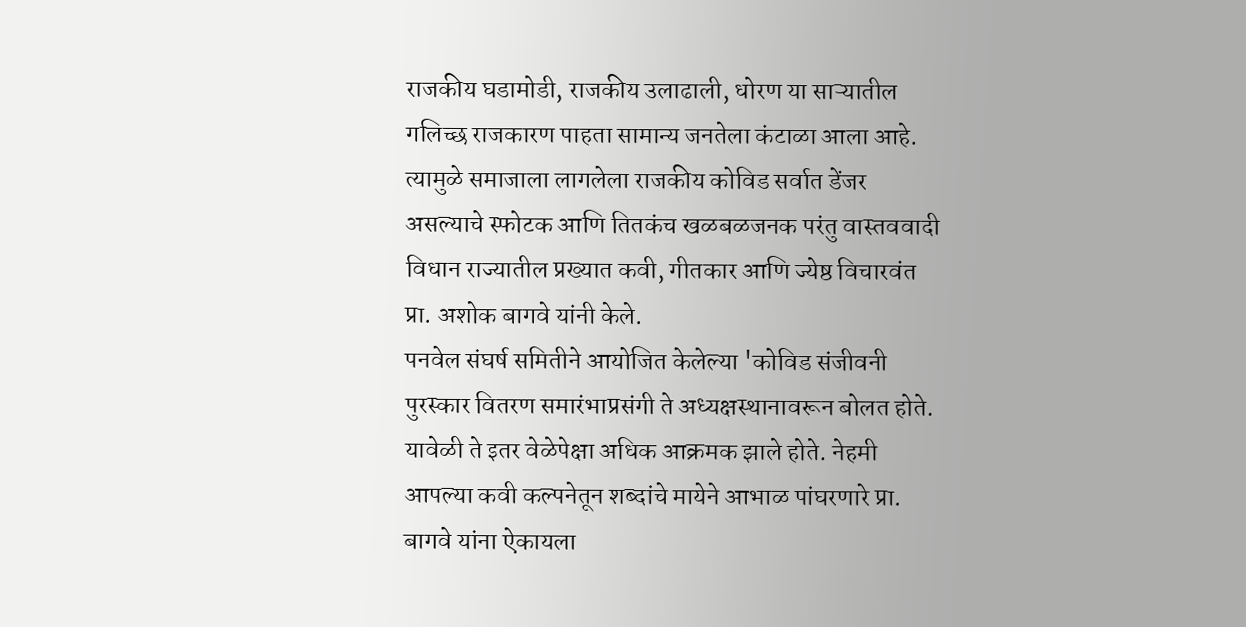राजकीय घडामोडी, राजकीय उलाढाली, धोरण या साऱ्यातील गलिच्छ राजकारण पाहता सामान्य जनतेला कंटाळा आला आहे. त्यामुळे समाजाला लागलेला राजकीय कोविड सर्वात डेंजर असल्याचे स्फोटक आणि तितकंच खळबळजनक परंतु वास्तववादी विधान राज्यातील प्रख्यात कवी, गीतकार आणि ज्येष्ठ विचारवंत प्रा. अशोक बागवे यांनी केले.
पनवेल संघर्ष समितीने आयोजित केलेल्या 'कोविड संजीवनी पुरस्कार वितरण समारंभाप्रसंगी ते अध्यक्षस्थानावरून बोलत होते. यावेळी ते इतर वेळेपेक्षा अधिक आक्रमक झाले होते. नेहमी आपल्या कवी कल्पनेतून शब्दांचे मायेने आभाळ पांघरणारे प्रा. बागवे यांना ऐकायला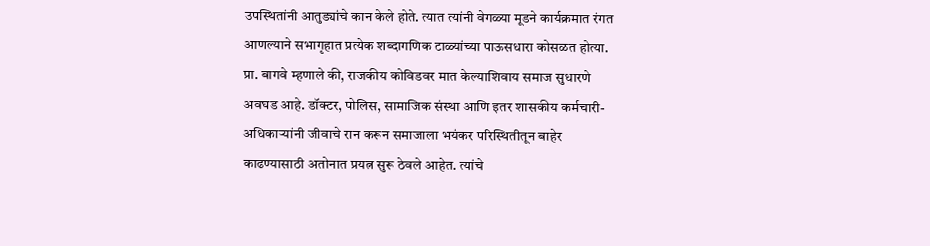उपस्थितांनी आतुड्यांचे कान केले होते. त्यात त्यांनी वेगळ्या मूडने कार्यक्रमात रंगत आणल्याने सभागृहात प्रत्येक शब्दागणिक टाळ्यांच्या पाऊसधारा कोसळत होत्या.
प्रा. बागवे म्हणाले की, राजकीय कोविडवर मात केल्याशिवाय समाज सुधारणे अवघड आहे. डॉक्टर, पोलिस, सामाजिक संस्था आणि इतर शासकीय कर्मचारी- अधिकाऱ्यांनी जीवाचे रान करून समाजाला भयंकर परिस्थितीतून बाहेर काढण्यासाठी अतोनात प्रयत्न सुरू ठेवले आहेत. त्यांचे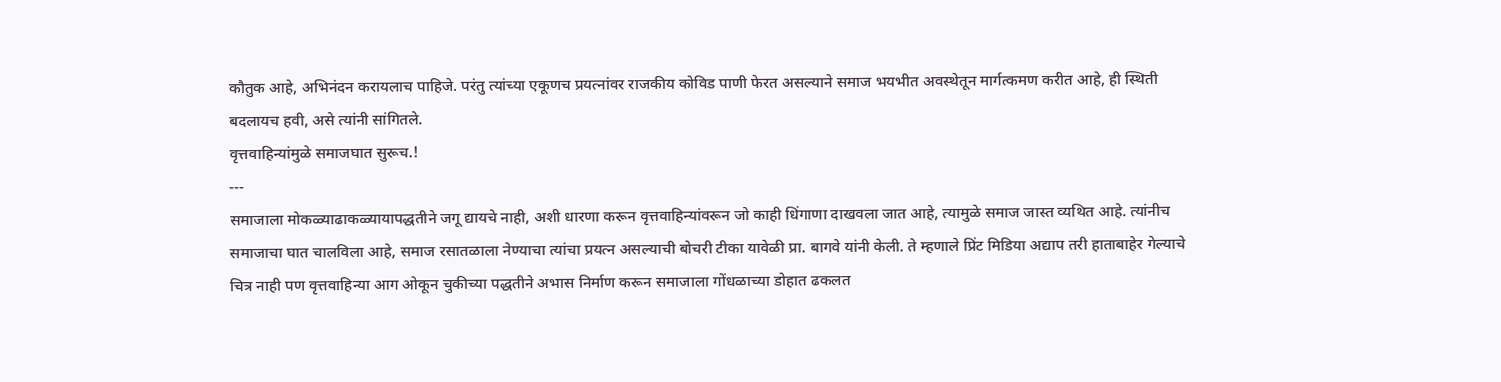कौतुक आहे, अभिनंदन करायलाच पाहिजे. परंतु त्यांच्या एकूणच प्रयत्नांवर राजकीय कोविड पाणी फेरत असल्याने समाज भयभीत अवस्थेतून मार्गत्कमण करीत आहे, ही स्थिती बदलायच हवी, असे त्यांनी सांगितले.
वृत्तवाहिन्यांमुळे समाजघात सुरूच.!
---
समाजाला मोकळ्याढाकळ्यायापद्धतीने जगू द्यायचे नाही, अशी धारणा करून वृत्तवाहिन्यांवरून जो काही धिंगाणा दाखवला जात आहे, त्यामुळे समाज जास्त व्यथित आहे. त्यांनीच समाजाचा घात चालविला आहे, समाज रसातळाला नेण्याचा त्यांचा प्रयत्न असल्याची बोचरी टीका यावेळी प्रा. बागवे यांनी केली. ते म्हणाले प्रिंट मिडिया अद्याप तरी हाताबाहेर गेल्याचे चित्र नाही पण वृत्तवाहिन्या आग ओकून चुकीच्या पद्धतीने अभास निर्माण करून समाजाला गोंधळाच्या डोहात ढकलत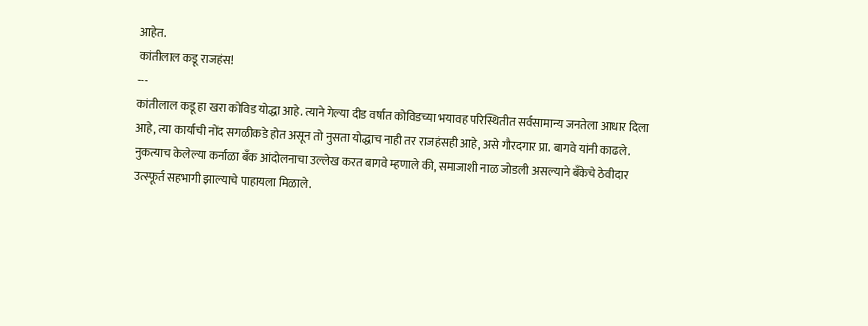आहेत.
कांतीलाल कडू राजहंस!
---
कांतीलाल कडू हा खरा कोविड योद्धा आहे. त्याने गेल्या दीड वर्षात कोविडच्या भयावह परिस्थितीत सर्वसामान्य जनतेला आधार दिला आहे, त्या कार्याची नोंद सगळीकडे होत असून तो नुसता योद्धाच नाही तर राजहंसही आहे, असे गौरदगार प्रा. बागवे यांनी काढले. नुकत्याच केलेल्या कर्नाळा बँक आंदोलनाचा उल्लेख करत बागवे म्हणाले की, समाजाशी नाळ जोडली असल्याने बँकेचे ठेवीदार उत्स्फूर्त सहभागी झाल्याचे पाहायला मिळाले.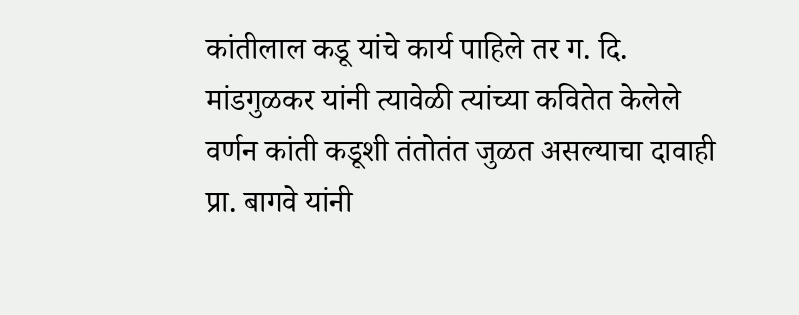कांतीलाल कडू यांचे कार्य पाहिले तर ग. दि. मांडगुळकर यांनी त्यावेळी त्यांच्या कवितेत केलेले वर्णन कांती कडूशी तंतोतंत जुळत असल्याचा दावाही प्रा. बागवे यांनी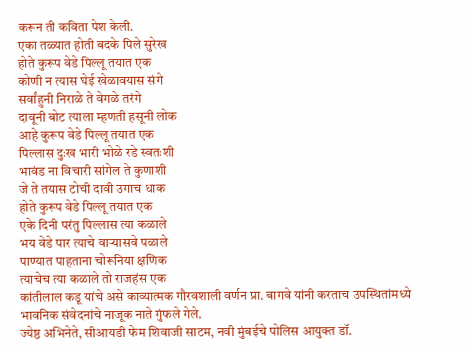करून ती कविता पेश केली.
एका तळ्यात होती बदके पिले सुरेख
होते कुरूप वेडे पिल्लू तयात एक
कोणी न त्यास घेई खेळावयास संगे
सर्वांहुनी निराळे ते वेगळे तरंगे
दावूनी बोट त्याला म्हणती हसूनी लोक
आहे कुरूप वेडे पिल्लू तयात एक
पिल्लास दुःख भारी भोळे रडे स्वतःशी
भावंड ना विचारी सांगेल ते कुणाशी
जे ते तयास टोची दावी उगाच धाक
होते कुरूप वेडे पिल्लू तयात एक
एके दिनी परंतु पिल्लास त्या कळाले
भय वेडे पार त्याचे वाऱ्यासवे पळाले
पाण्यात पाहताना चोरूनिया क्षणिक
त्याचेच त्या कळाले तो राजहंस एक
कांतीलाल कडू यांचे असे काव्यात्मक गौरवशाली वर्णन प्रा. बागवे यांनी करताच उपस्थितांमध्ये भावनिक संवेदनांचे नाजूक नाते गुंफले गेले.
ज्येष्ठ अभिनेते, सीआयडी फेम शिवाजी साटम, नवी मुंबईचे पोलिस आयुक्त डॉ.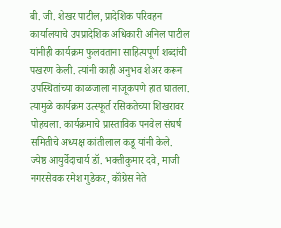बी. जी. शेखर पाटील, प्रादेशिक परिवहन कार्यालयाचे उपप्रादेशिक अधिकारी अनिल पाटील यांनीही कार्यक्रम फुलवताना साहित्यपूर्ण शब्दांची पखरण केली. त्यांनी काही अनुभव शेअर करून उपस्थितांच्या काळजाला नाजूकपणे हात घातला. त्यामुळे कार्यक्रम उत्स्फूर्त रसिकतेच्या शिखरावर पोहचला. कार्यक्रमाचे प्रास्ताविक पनवेल संघर्ष समितीचे अध्यक्ष कांतीलाल कडू यांनी केले.
ज्येष्ठ आयुर्वेदाचार्य डॉ. भक्तीकुमार दवे, माजी नगरसेवक रमेश गुडेकर, कॉंग्रेस नेते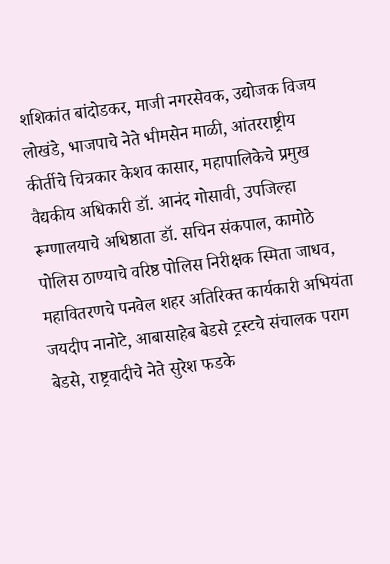शशिकांत बांदोडकर, माजी नगरसेवक, उद्योजक विजय लोखंडे, भाजपाचे नेते भीमसेन माळी, आंतरराष्ट्रीय कीर्तीचे चित्रकार केशव कासार, महापालिकेचे प्रमुख वैद्यकीय अधिकारी डॉ. आनंद गोसावी, उपजिल्हा रूग्णालयाचे अधिष्ठाता डॉ. सचिन संकपाल, कामोठे पोलिस ठाण्याचे वरिष्ठ पोलिस निरीक्षक स्मिता जाधव, महावितरणचे पनवेल शहर अतिरिक्त कार्यकारी अभियंता जयदीप नानोटे, आबासाहेब बेडसे ट्रस्टचे संचालक पराग बेडसे, राष्ट्रवादीचे नेते सुरेश फडके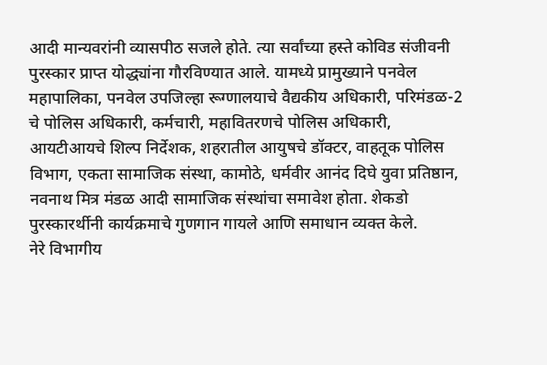आदी मान्यवरांनी व्यासपीठ सजले होते. त्या सर्वांच्या हस्ते कोविड संजीवनी पुरस्कार प्राप्त योद्ध्यांना गौरविण्यात आले. यामध्ये प्रामुख्याने पनवेल महापालिका, पनवेल उपजिल्हा रूग्णालयाचे वैद्यकीय अधिकारी, परिमंडळ-2 चे पोलिस अधिकारी, कर्मचारी, महावितरणचे पोलिस अधिकारी, आयटीआयचे शिल्प निर्देशक, शहरातील आयुषचे डॉक्टर, वाहतूक पोलिस विभाग, एकता सामाजिक संस्था, कामोठे, धर्मवीर आनंद दिघे युवा प्रतिष्ठान, नवनाथ मित्र मंडळ आदी सामाजिक संस्थांचा समावेश होता. शेकडो पुरस्कारर्थीनी कार्यक्रमाचे गुणगान गायले आणि समाधान व्यक्त केले.
नेरे विभागीय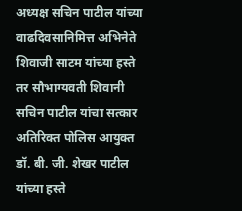अध्यक्ष सचिन पाटील यांच्या वाढदिवसानिमित्त अभिनेते शिवाजी साटम यांच्या हस्ते तर सौभाग्यवती शिवानी सचिन पाटील यांचा सत्कार अतिरिक्त पोलिस आयुक्त डॉ. बी. जी. शेखर पाटील यांच्या हस्ते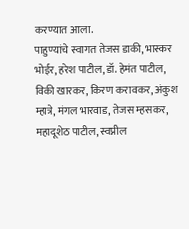करण्यात आला.
पाहुण्यांचे स्वागत तेजस डाकी, भास्कर भोईर, हरेश पाटील, डॉ. हेमंत पाटील, विकी खारकर, किरण करावकर, अंकुश म्हात्रे, मंगल भारवाड, तेजस म्हसकर, महादूशेठ पाटील, स्वप्नील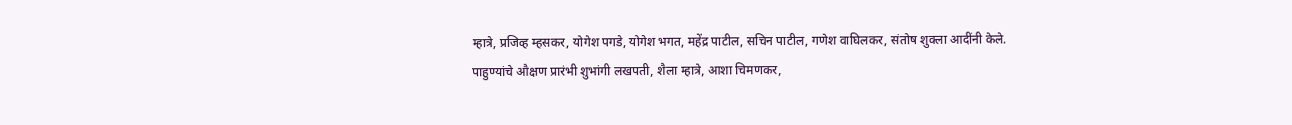म्हात्रे, प्रजिव्ह म्हसकर, योगेश पगडे, योगेश भगत, महेंद्र पाटील, सचिन पाटील, गणेश वाघिलकर, संतोष शुक्ला आदींनी केले.
पाहुण्यांचे औक्षण प्रारंभी शुभांगी लखपती, शैला म्हात्रे, आशा चिमणकर,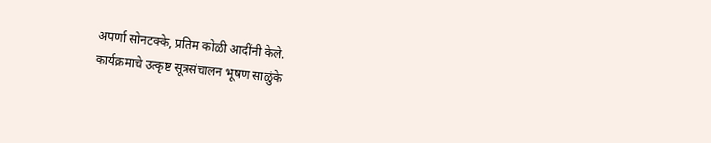अपर्णा सोनटक्के, प्रतिम कोळी आदींनी केले.
कार्यक्रमाचे उत्कृष्ट सूत्रसंचालन भूषण साळुंके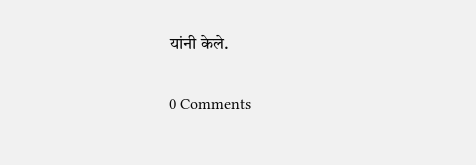यांनी केले.

0 Comments